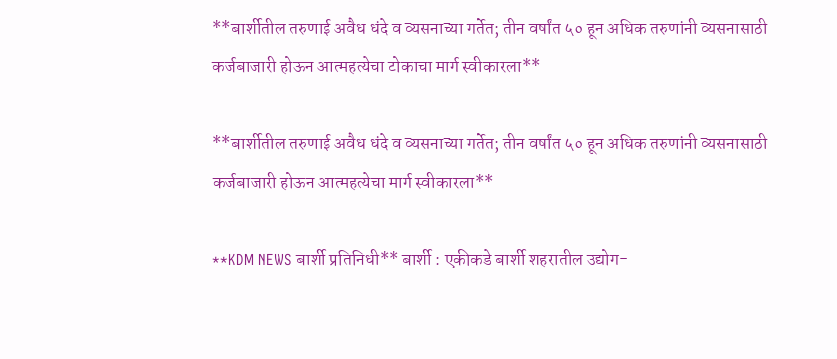**बार्शीतील तरुणाई अवैध धंदे व व्यसनाच्या गर्तेत; तीन वर्षांत ५० हून अधिक तरुणांनी व्यसनासाठी कर्जबाजारी होऊन आत्महत्येचा टोकाचा मार्ग स्वीकारला**

**बार्शीतील तरुणाई अवैध धंदे व व्यसनाच्या गर्तेत; तीन वर्षांत ५० हून अधिक तरुणांनी व्यसनासाठी कर्जबाजारी होऊन आत्महत्येचा मार्ग स्वीकारला**

**KDM NEWS बार्शी प्रतिनिधी** बार्शी : एकीकडे बार्शी शहरातील उद्योग-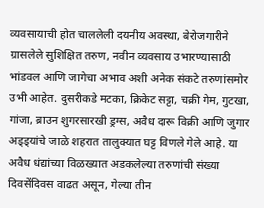व्यवसायाची होत चाललेली दयनीय अवस्था, बेरोजगारीने ग्रासलेले सुशिक्षित तरुण, नवीन व्यवसाय उभारण्यासाठी भांडवल आणि जागेचा अभाव अशी अनेक संकटे तरुणांसमोर उभी आहेत. दुसरीकडे मटका, क्रिकेट सट्टा, चक्री गेम, गुटखा, गांजा, ब्राउन शुगरसारखी ड्रग्स, अवैध दारू विक्री आणि जुगार अड्ड्यांचे जाळे शहरात तालुक्यात घट्ट विणले गेले आहे. या अवैध धंद्यांच्या विळख्यात अडकलेल्या तरुणांची संख्या दिवसेंदिवस वाढत असून, गेल्या तीन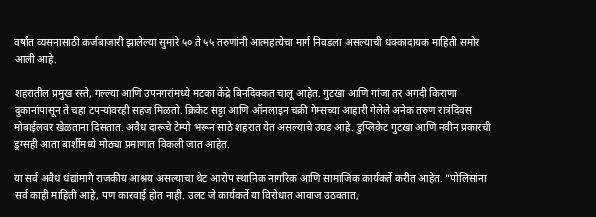वर्षांत व्यसनासाठी कर्जबाजारी झालेल्या सुमारे ५० ते ५५ तरुणांनी आत्महत्येचा मार्ग निवडला असल्याची धक्कादायक माहिती समोर आली आहे.

शहरातील प्रमुख रस्ते, गल्ल्या आणि उपनगरांमध्ये मटका केंद्रे बिनदिक्कत चालू आहेत. गुटखा आणि गांजा तर अगदी किराणा दुकानांपासून ते चहा टपऱ्यांवरही सहज मिळतो. क्रिकेट सट्टा आणि ऑनलाइन चक्री गेम्सच्या आहारी गेलेले अनेक तरुण रात्रंदिवस मोबाईलवर खेळताना दिसतात. अवैध दारूचे टेम्पो भरून साठे शहरात येत असल्याचे उघड आहे. डुप्लिकेट गुटखा आणि नवीन प्रकारची ड्रग्सही आता बार्शीमध्ये मोठ्या प्रमाणात विकली जात आहेत.

या सर्व अवैध धंद्यांमागे राजकीय आश्रय असल्याचा थेट आरोप स्थानिक नागरिक आणि सामाजिक कार्यकर्ते करीत आहेत. “पोलिसांना सर्व काही माहिती आहे, पण कारवाई होत नाही. उलट जे कार्यकर्ते या विरोधात आवाज उठवतात,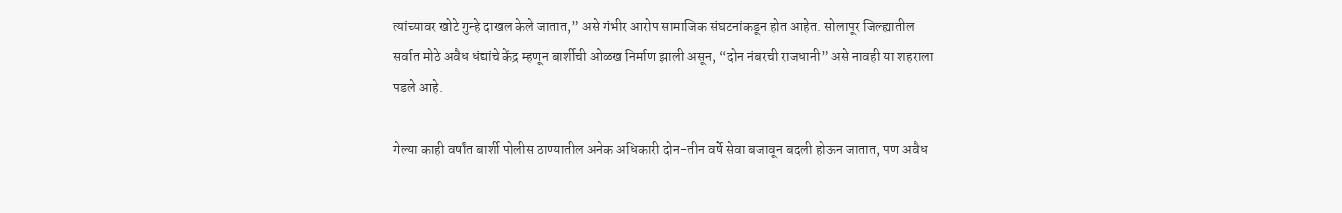त्यांच्यावर खोटे गुन्हे दाखल केले जातात,” असे गंभीर आरोप सामाजिक संघटनांकडून होत आहेत. सोलापूर जिल्ह्यातील सर्वात मोठे अवैध धंद्यांचे केंद्र म्हणून बार्शीची ओळख निर्माण झाली असून, “दोन नंबरची राजधानी” असे नावही या शहराला पडले आहे.

गेल्या काही वर्षांत बार्शी पोलीस ठाण्यातील अनेक अधिकारी दोन-तीन वर्षे सेवा बजावून बदली होऊन जातात, पण अवैध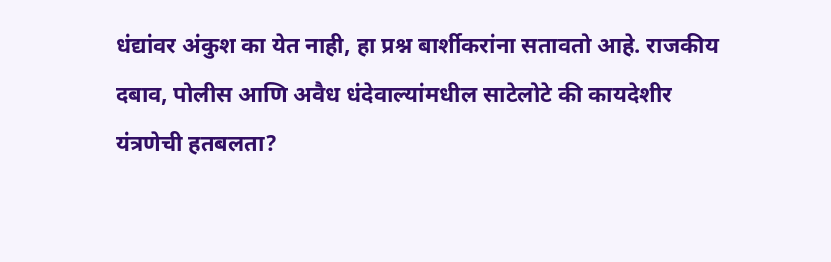धंद्यांवर अंकुश का येत नाही, हा प्रश्न बार्शीकरांना सतावतो आहे. राजकीय दबाव, पोलीस आणि अवैध धंदेवाल्यांमधील साटेलोटे की कायदेशीर यंत्रणेची हतबलता?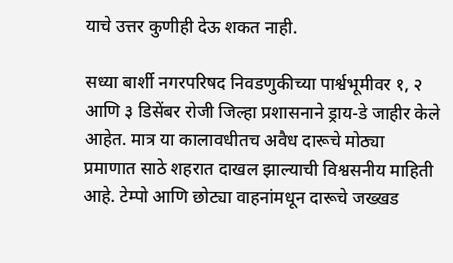याचे उत्तर कुणीही देऊ शकत नाही.

सध्या बार्शी नगरपरिषद निवडणुकीच्या पार्श्वभूमीवर १, २ आणि ३ डिसेंबर रोजी जिल्हा प्रशासनाने ड्राय-डे जाहीर केले आहेत. मात्र या कालावधीतच अवैध दारूचे मोठ्या प्रमाणात साठे शहरात दाखल झाल्याची विश्वसनीय माहिती आहे. टेम्पो आणि छोट्या वाहनांमधून दारूचे जख्खड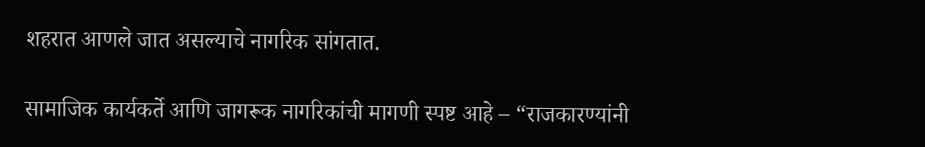शहरात आणले जात असल्याचे नागरिक सांगतात.

सामाजिक कार्यकर्ते आणि जागरूक नागरिकांची मागणी स्पष्ट आहे – “राजकारण्यांनी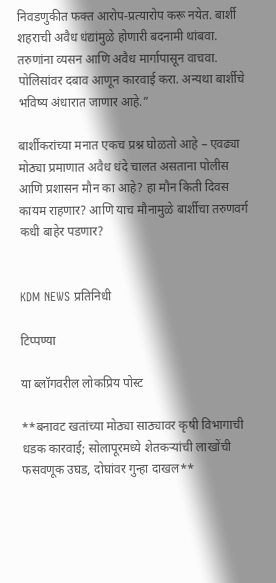निवडणुकीत फक्त आरोप-प्रत्यारोप करू नयेत. बार्शी शहराची अवैध धंद्यांमुळे होणारी बदनामी थांबवा. तरुणांना व्यसन आणि अवैध मार्गापासून वाचवा. पोलिसांवर दबाव आणून कारवाई करा. अन्यथा बार्शीचे भविष्य अंधारात जाणार आहे.”

बार्शीकरांच्या मनात एकच प्रश्न घोळतो आहे – एवढ्या मोठ्या प्रमाणात अवैध धंदे चालत असताना पोलीस आणि प्रशासन मौन का आहे? हा मौन किती दिवस कायम राहणार? आणि याच मौनामुळे बार्शीचा तरुणवर्ग कधी बाहेर पडणार?


KDM NEWS प्रतिनिधी

टिप्पण्या

या ब्लॉगवरील लोकप्रिय पोस्ट

**बनावट खतांच्या मोठ्या साठ्यावर कृषी विभागाची धडक कारवाई; सोलापूरमध्ये शेतकऱ्यांची लाखोंची फसवणूक उघड, दोघांवर गुन्हा दाखल**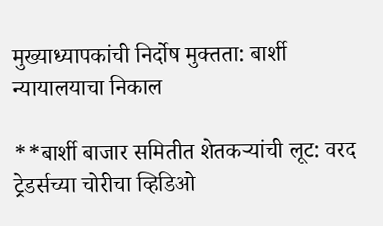मुख्याध्यापकांची निर्दोष मुक्तता: बार्शी न्यायालयाचा निकाल

**बार्शी बाजार समितीत शेतकऱ्यांची लूट: वरद ट्रेडर्सच्या चोरीचा व्हिडिओ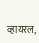व्हायरल,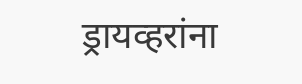ड्रायव्हरांना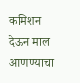कमिशन देऊन माल आणण्याचा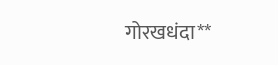गोरखधंदा**